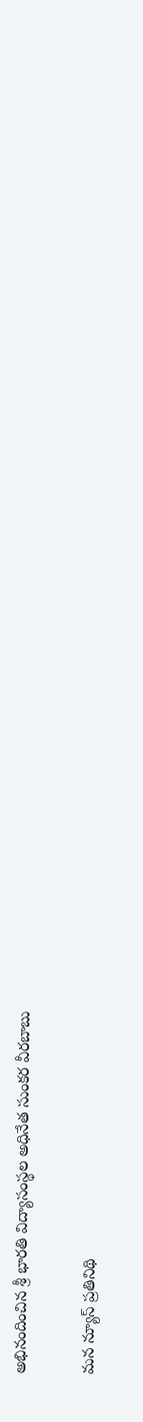అభినందించిన శ్రీ భారతి విద్యాసంస్థల అధినేత సుంకర వీరబాబు

మన న్యూస్ ప్రతినిథి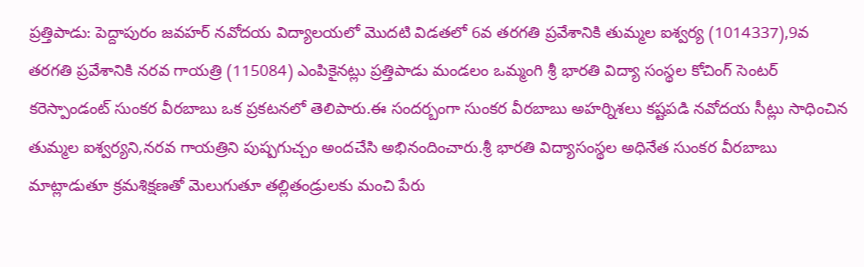ప్రత్తిపాడు: పెద్దాపురం జవహర్ నవోదయ విద్యాలయలో మొదటి విడతలో 6వ తరగతి ప్రవేశానికి తుమ్మల ఐశ్వర్య (1014337),9వ తరగతి ప్రవేశానికి నరవ గాయత్రి (115084) ఎంపికైనట్లు ప్రత్తిపాడు మండలం ఒమ్మంగి శ్రీ భారతి విద్యా సంస్థల కోచింగ్ సెంటర్ కరెస్పాండంట్ సుంకర వీరబాబు ఒక ప్రకటనలో తెలిపారు.ఈ సందర్బంగా సుంకర వీరబాబు అహర్నిశలు కష్టపడి నవోదయ సీట్లు సాధించిన తుమ్మల ఐశ్వర్యని,నరవ గాయత్రిని పుష్పగుచ్చం అందచేసి అభినందించారు.శ్రీ భారతి విద్యాసంస్థల అధినేత సుంకర వీరబాబు మాట్లాడుతూ క్రమశిక్షణతో మెలుగుతూ తల్లితండ్రులకు మంచి పేరు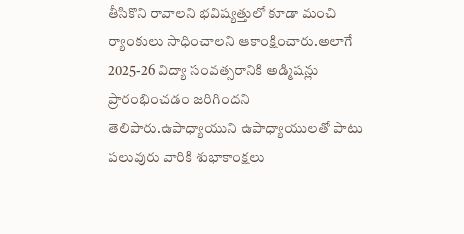తీసికొని రావాలని భవిష్యత్తులో కూడా మంచి ర్యాంకులు సాధించాలని ఆకాంక్షించారు.అలాగే 2025-26 విద్యా సంవత్సరానికి అడ్మిషన్లు ప్రారంభించడం జరిగిందని తెలిపారు.ఉపాధ్యాయుని ఉపాధ్యాయులతో పాటు పలువురు వారికి శుభాకాంక్షలు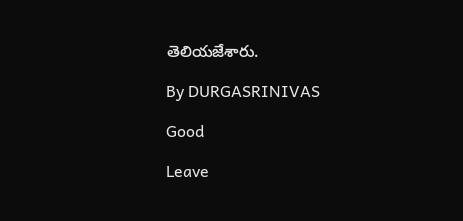తెలియజేశారు.

By DURGASRINIVAS

Good

Leave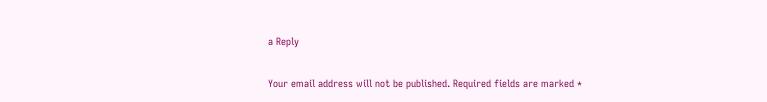a Reply

Your email address will not be published. Required fields are marked *